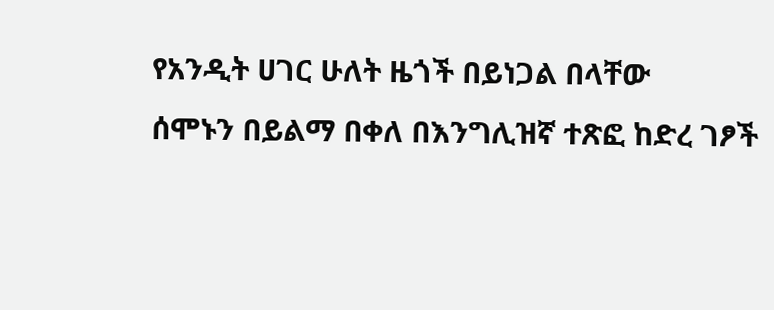የአንዲት ሀገር ሁለት ዜጎች በይነጋል በላቸው
ሰሞኑን በይልማ በቀለ በእንግሊዝኛ ተጽፎ ከድረ ገፆች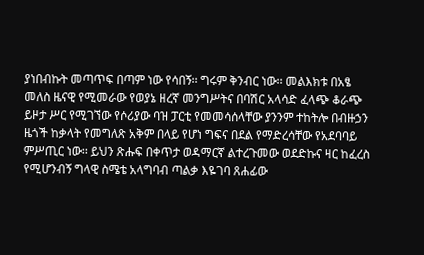ያነበብኩት መጣጥፍ በጣም ነው የሳበኝ፡፡ ግሩም ቅንብር ነው፡፡ መልእክቱ በአፄ መለስ ዜናዊ የሚመራው የወያኔ ዘረኛ መንግሥትና በባሽር አላሳድ ፈላጭ ቆራጭ ይዞታ ሥር የሚገኘው የሶሪያው ባዝ ፓርቲ የመመሳሰላቸው ያንንም ተከትሎ በብዙኃን ዜጎች ከቃላት የመግለጽ አቅም በላይ የሆነ ግፍና በደል የማድረሳቸው የአደባባይ ምሥጢር ነው፡፡ ይህን ጽሑፍ በቀጥታ ወዳማርኛ ልተረጉመው ወደድኩና ዛር ከፈረስ የሚሆንብኝ ግላዊ ስሜቴ አላግባብ ጣልቃ እዬገባ ጸሐፊው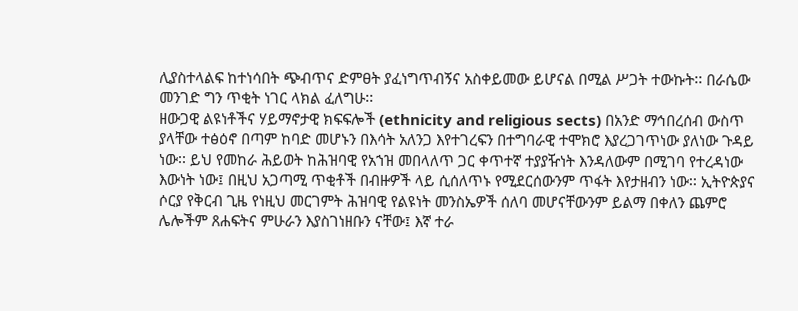ሊያስተላልፍ ከተነሳበት ጭብጥና ድምፀት ያፈነግጥብኝና አስቀይመው ይሆናል በሚል ሥጋት ተውኩት፡፡ በራሴው መንገድ ግን ጥቂት ነገር ላክል ፈለግሁ፡፡
ዘውጋዊ ልዩነቶችና ሃይማኖታዊ ክፍፍሎች (ethnicity and religious sects) በአንድ ማኅበረሰብ ውስጥ ያላቸው ተፅዕኖ በጣም ከባድ መሆኑን በእሳት አለንጋ እየተገረፍን በተግባራዊ ተሞክሮ እያረጋገጥነው ያለነው ጉዳይ ነው፡፡ ይህ የመከራ ሕይወት ከሕዝባዊ የአኀዝ መበላለጥ ጋር ቀጥተኛ ተያያዥነት እንዳለውም በሚገባ የተረዳነው እውነት ነው፤ በዚህ አጋጣሚ ጥቂቶች በብዙዎች ላይ ሲሰለጥኑ የሚደርሰውንም ጥፋት እየታዘብን ነው፡፡ ኢትዮጵያና ሶርያ የቅርብ ጊዜ የነዚህ መርገምት ሕዝባዊ የልዩነት መንስኤዎች ሰለባ መሆናቸውንም ይልማ በቀለን ጨምሮ ሌሎችም ጸሐፍትና ምሁራን እያስገነዘቡን ናቸው፤ እኛ ተራ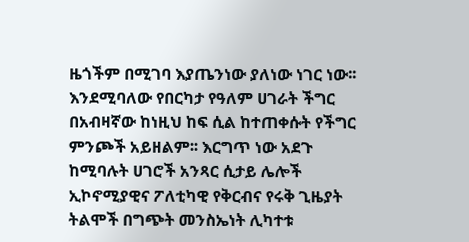ዜጎችም በሚገባ እያጤንነው ያለነው ነገር ነው፡፡
እንደሚባለው የበርካታ የዓለም ሀገራት ችግር በአብዛኛው ከነዚህ ከፍ ሲል ከተጠቀሱት የችግር ምንጮች አይዘልም፡፡ እርግጥ ነው አደጉ ከሚባሉት ሀገሮች አንጻር ሲታይ ሌሎች ኢኮኖሚያዊና ፖለቲካዊ የቅርብና የሩቅ ጊዜያት ትልሞች በግጭት መንስኤነት ሊካተቱ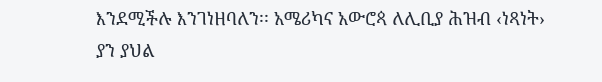እንደሚችሉ እንገነዘባለን፡፡ አሜሪካና አውሮጳ ለሊቢያ ሕዝብ ‹ነጻነት› ያን ያህል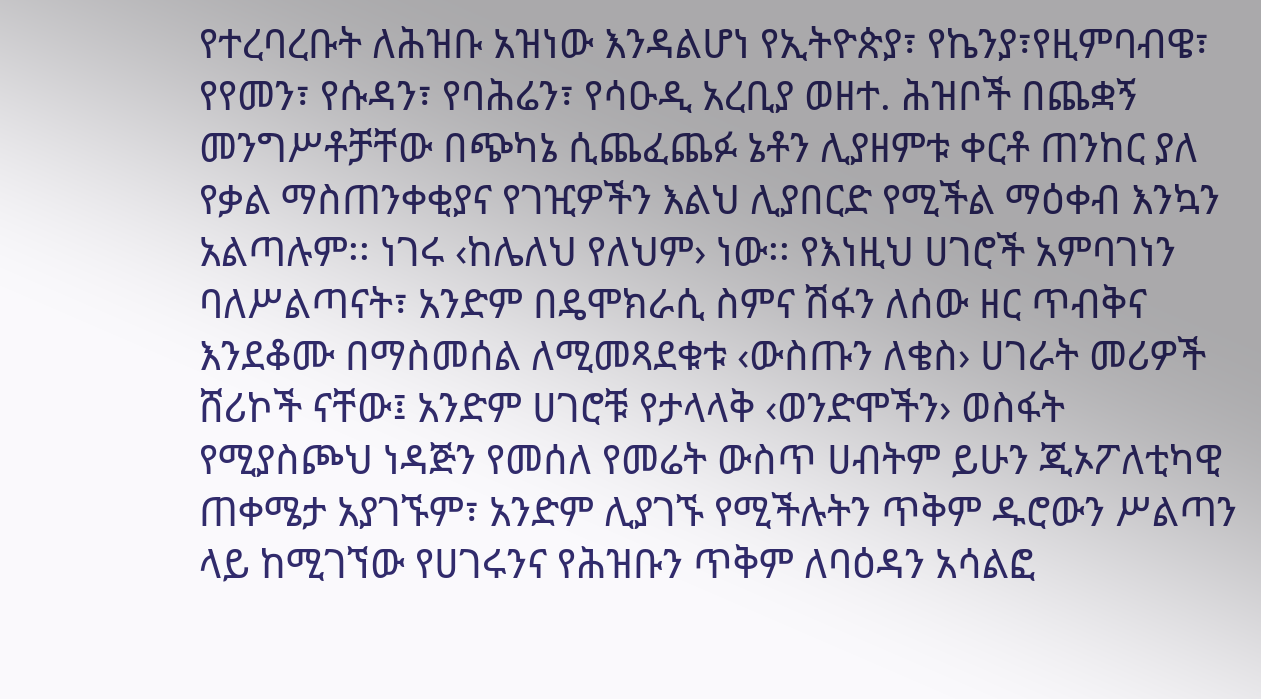የተረባረቡት ለሕዝቡ አዝነው እንዳልሆነ የኢትዮጵያ፣ የኬንያ፣የዚምባብዌ፣ የየመን፣ የሱዳን፣ የባሕሬን፣ የሳዑዲ አረቢያ ወዘተ. ሕዝቦች በጨቋኝ መንግሥቶቻቸው በጭካኔ ሲጨፈጨፉ ኔቶን ሊያዘምቱ ቀርቶ ጠንከር ያለ የቃል ማስጠንቀቂያና የገዢዎችን እልህ ሊያበርድ የሚችል ማዕቀብ እንኳን አልጣሉም፡፡ ነገሩ ‹ከሌለህ የለህም› ነው፡፡ የእነዚህ ሀገሮች አምባገነን ባለሥልጣናት፣ አንድም በዴሞክራሲ ስምና ሽፋን ለሰው ዘር ጥብቅና እንደቆሙ በማስመሰል ለሚመጻደቁቱ ‹ውስጡን ለቄስ› ሀገራት መሪዎች ሸሪኮች ናቸው፤ አንድም ሀገሮቹ የታላላቅ ‹ወንድሞችን› ወስፋት የሚያስጮህ ነዳጅን የመሰለ የመሬት ውስጥ ሀብትም ይሁን ጂኦፖለቲካዊ ጠቀሜታ አያገኙም፣ አንድም ሊያገኙ የሚችሉትን ጥቅም ዱሮውን ሥልጣን ላይ ከሚገኘው የሀገሩንና የሕዝቡን ጥቅም ለባዕዳን አሳልፎ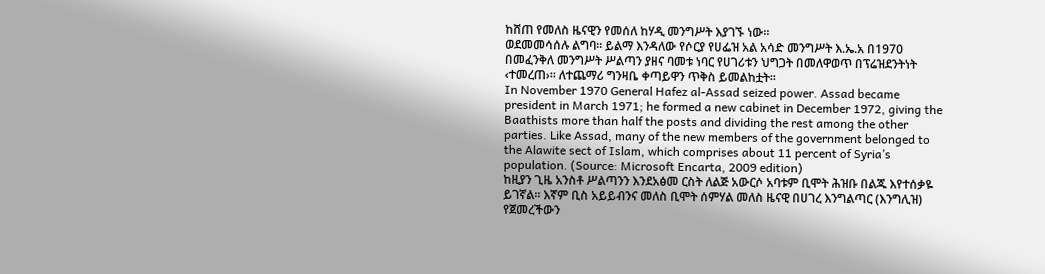ከሸጠ የመለስ ዜናዊን የመሰለ ከሃዲ መንግሥት እያገኙ ነው፡፡
ወደመመሳሰሉ ልግባ፡፡ ይልማ እንዳለው የሶርያ የሀፌዝ አል አሳድ መንግሥት እ.ኤ.አ በ1970 በመፈንቅለ መንግሥት ሥልጣን ያዘና ባመቱ ነባር የሀገሪቱን ህግጋት በመለዋወጥ በፕሬዝደንትነት ‹ተመረጠ›፡፡ ለተጨማሪ ግንዛቤ ቀጣይዋን ጥቅስ ይመልከቷት፡፡
In November 1970 General Hafez al-Assad seized power. Assad became president in March 1971; he formed a new cabinet in December 1972, giving the Baathists more than half the posts and dividing the rest among the other parties. Like Assad, many of the new members of the government belonged to the Alawite sect of Islam, which comprises about 11 percent of Syria’s population. (Source: Microsoft Encarta, 2009 edition)
ከዚያን ጊዜ አንስቶ ሥልጣንን እንደአፅመ ርስት ለልጅ አውርሶ አባቱም ቢሞት ሕዝቡ በልጁ እየተሰቃዬ ይገኛል፡፡ እኛም ቢስ አይይብንና መለስ ቢሞት ሰምሃል መለስ ዜናዊ በሀገረ እንግልጣር (እንግሊዝ) የጀመረችውን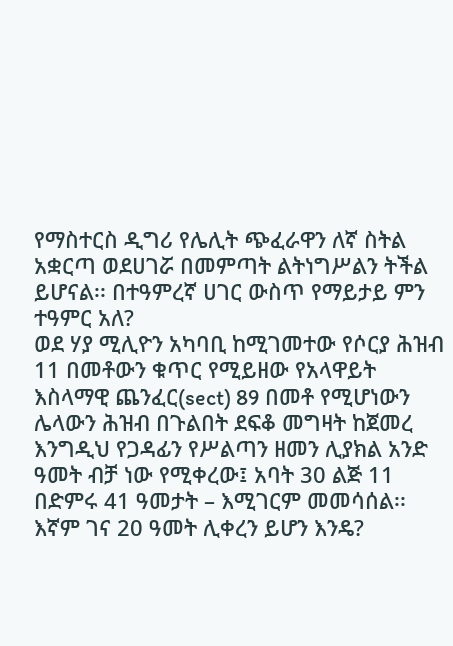የማስተርስ ዲግሪ የሌሊት ጭፈራዋን ለኛ ስትል አቋርጣ ወደሀገሯ በመምጣት ልትነግሥልን ትችል ይሆናል፡፡ በተዓምረኛ ሀገር ውስጥ የማይታይ ምን ተዓምር አለ?
ወደ ሃያ ሚሊዮን አካባቢ ከሚገመተው የሶርያ ሕዝብ 11 በመቶውን ቁጥር የሚይዘው የአላዋይት እስላማዊ ጨንፈር(sect) 89 በመቶ የሚሆነውን ሌላውን ሕዝብ በጉልበት ደፍቆ መግዛት ከጀመረ እንግዲህ የጋዳፊን የሥልጣን ዘመን ሊያክል አንድ ዓመት ብቻ ነው የሚቀረው፤ አባት 30 ልጅ 11 በድምሩ 41 ዓመታት – እሚገርም መመሳሰል፡፡ እኛም ገና 20 ዓመት ሊቀረን ይሆን እንዴ?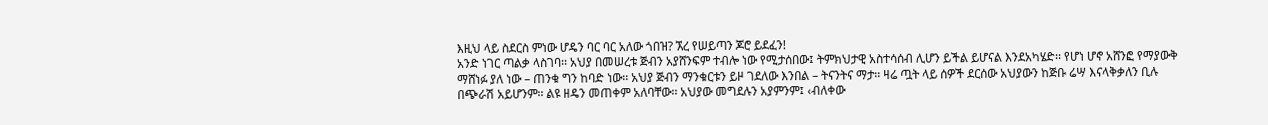እዚህ ላይ ስደርስ ምነው ሆዴን ባር ባር አለው ጎበዝ? ኧረ የሠይጣን ጆሮ ይደፈን!
አንድ ነገር ጣልቃ ላስገባ፡፡ አህያ በመሠረቱ ጅብን አያሸንፍም ተብሎ ነው የሚታሰበው፤ ትምክህታዊ አስተሳሰብ ሊሆን ይችል ይሆናል እንደአካሄድ፡፡ የሆነ ሆኖ አሸንፎ የማያውቅ ማሸነፉ ያለ ነው – ጠንቁ ግን ከባድ ነው፡፡ አህያ ጅብን ማንቁርቱን ይዞ ገደለው እንበል – ትናንትና ማታ፡፡ ዛሬ ጧት ላይ ሰዎች ደርሰው አህያውን ከጅቡ ሬሣ እናላቅቃለን ቢሉ በጭራሽ አይሆንም፡፡ ልዩ ዘዴን መጠቀም አለባቸው፡፡ አህያው መግደሉን አያምንም፤ ‹ብለቀው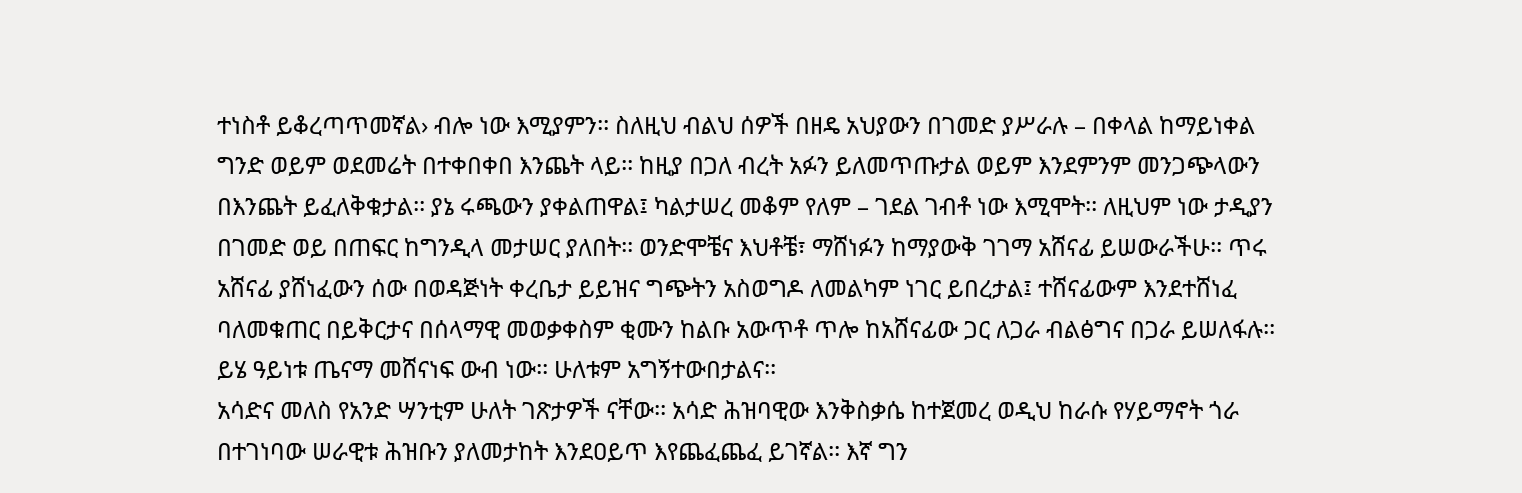ተነስቶ ይቆረጣጥመኛል› ብሎ ነው እሚያምን፡፡ ስለዚህ ብልህ ሰዎች በዘዴ አህያውን በገመድ ያሥራሉ – በቀላል ከማይነቀል ግንድ ወይም ወደመሬት በተቀበቀበ እንጨት ላይ፡፡ ከዚያ በጋለ ብረት አፉን ይለመጥጡታል ወይም እንደምንም መንጋጭላውን በእንጨት ይፈለቅቁታል፡፡ ያኔ ሩጫውን ያቀልጠዋል፤ ካልታሠረ መቆም የለም – ገደል ገብቶ ነው እሚሞት፡፡ ለዚህም ነው ታዲያን በገመድ ወይ በጠፍር ከግንዲላ መታሠር ያለበት፡፡ ወንድሞቼና እህቶቼ፣ ማሸነፉን ከማያውቅ ገገማ አሸናፊ ይሠውራችሁ፡፡ ጥሩ አሸናፊ ያሸነፈውን ሰው በወዳጅነት ቀረቤታ ይይዝና ግጭትን አስወግዶ ለመልካም ነገር ይበረታል፤ ተሸናፊውም እንደተሸነፈ ባለመቁጠር በይቅርታና በሰላማዊ መወቃቀስም ቂሙን ከልቡ አውጥቶ ጥሎ ከአሸናፊው ጋር ለጋራ ብልፅግና በጋራ ይሠለፋሉ፡፡ ይሄ ዓይነቱ ጤናማ መሸናነፍ ውብ ነው፡፡ ሁለቱም አግኝተውበታልና፡፡
አሳድና መለስ የአንድ ሣንቲም ሁለት ገጽታዎች ናቸው፡፡ አሳድ ሕዝባዊው እንቅስቃሴ ከተጀመረ ወዲህ ከራሱ የሃይማኖት ጎራ በተገነባው ሠራዊቱ ሕዝቡን ያለመታከት እንደዐይጥ እየጨፈጨፈ ይገኛል፡፡ እኛ ግን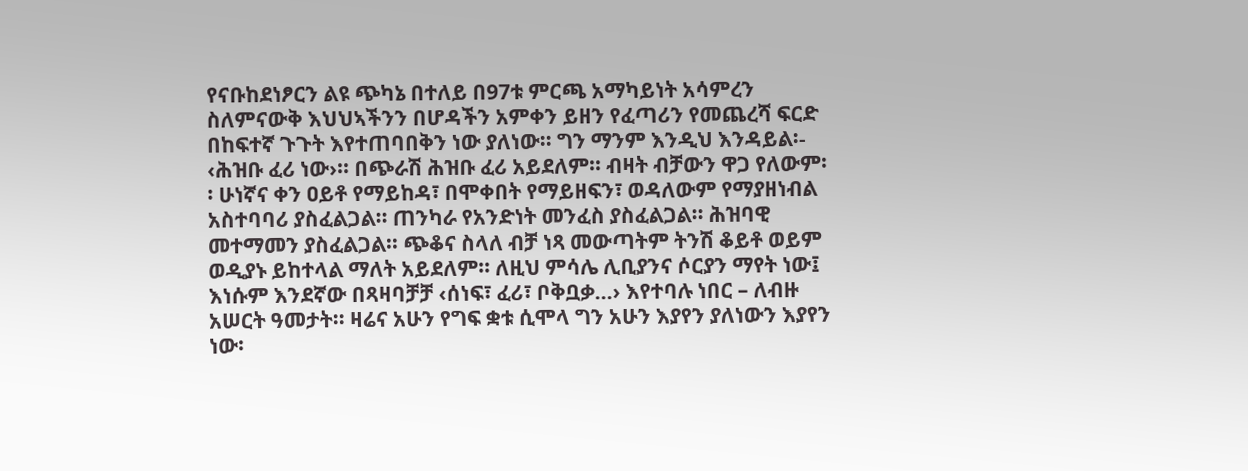የናቡከደነፆርን ልዩ ጭካኔ በተለይ በ97ቱ ምርጫ አማካይነት አሳምረን ስለምናውቅ እህህኣችንን በሆዳችን አምቀን ይዘን የፈጣሪን የመጨረሻ ፍርድ በከፍተኛ ጉጉት እየተጠባበቅን ነው ያለነው፡፡ ግን ማንም እንዲህ እንዳይል፡- ‹ሕዝቡ ፈሪ ነው›፡፡ በጭራሽ ሕዝቡ ፈሪ አይደለም፡፡ ብዛት ብቻውን ዋጋ የለውም፡፡ ሁነኛና ቀን ዐይቶ የማይከዳ፣ በሞቀበት የማይዘፍን፣ ወዳለውም የማያዘነብል አስተባባሪ ያስፈልጋል፡፡ ጠንካራ የአንድነት መንፈስ ያስፈልጋል፡፡ ሕዝባዊ መተማመን ያስፈልጋል፡፡ ጭቆና ስላለ ብቻ ነጻ መውጣትም ትንሽ ቆይቶ ወይም ወዲያኑ ይከተላል ማለት አይደለም፡፡ ለዚህ ምሳሌ ሊቢያንና ሶርያን ማየት ነው፤ እነሱም እንደኛው በጻዛባቻቻ ‹ሰነፍ፣ ፈሪ፣ ቦቅቧቃ…› እየተባሉ ነበር – ለብዙ አሠርት ዓመታት፡፡ ዛሬና አሁን የግፍ ቋቱ ሲሞላ ግን አሁን እያየን ያለነውን እያየን ነው፡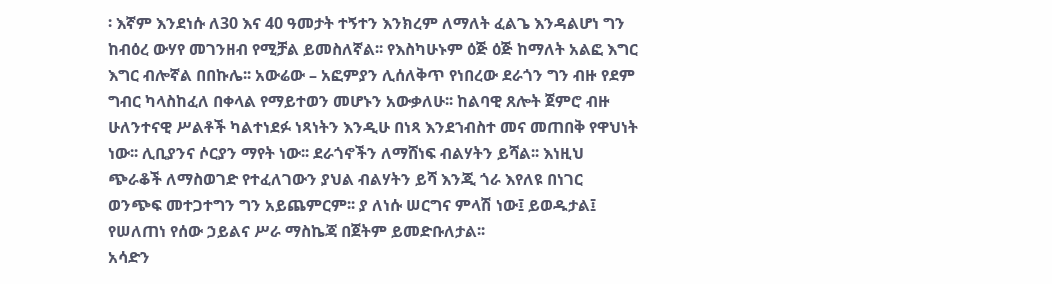፡ እኛም እንደነሱ ለ30 እና 40 ዓመታት ተኝተን እንክረም ለማለት ፈልጌ እንዳልሆነ ግን ከብዕረ ውሃየ መገንዘብ የሚቻል ይመስለኛል፡፡ የእስካሁኑም ዕጅ ዕጅ ከማለት አልፎ እግር እግር ብሎኛል በበኩሌ፡፡ አውሬው – አፎምያን ሊሰለቅጥ የነበረው ደራጎን ግን ብዙ የደም ግብር ካላስከፈለ በቀላል የማይተወን መሆኑን አውቃለሁ፡፡ ከልባዊ ጸሎት ጀምሮ ብዙ ሁለንተናዊ ሥልቶች ካልተነደፉ ነጻነትን እንዲሁ በነጻ እንደኀብስተ መና መጠበቅ የዋህነት ነው፡፡ ሊቢያንና ሶርያን ማየት ነው፡፡ ደራጎኖችን ለማሸነፍ ብልሃትን ይሻል፡፡ እነዚህ ጭራቆች ለማስወገድ የተፈለገውን ያህል ብልሃትን ይሻ እንጂ ጎራ እየለዩ በነገር ወንጭፍ መተጋተግን ግን አይጨምርም፡፡ ያ ለነሱ ሠርግና ምላሽ ነው፤ ይወዱታል፤ የሠለጠነ የሰው ኃይልና ሥራ ማስኬጃ በጀትም ይመድቡለታል፡፡
አሳድን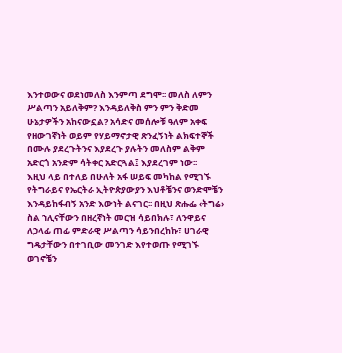እንተወውና ወደነመለስ እንምጣ ደግሞ፡፡ መለስ ለምን ሥልጣን አይለቅም? እንዳይለቅስ ምን ምን ቅድመ ሁኔታዎችን አከናውኗል? አሳድና መሰሎቹ ዓለም አቀፍ የዘውገኛነት ወይም የሃይማኖታዊ ጽንፈኝነት ልክፍተኞች በሙሉ ያደረጉትንና እያደረጉ ያሉትን መለስም ልቅም አድርጎ አንድም ሳትቀር አድርጓል፤ እያደረገም ነው፡፡
እዚህ ላይ በተለይ በሁለት አፋ ሠይፍ መካከል የሚገኙ የትግራይና የኤርትራ ኢትዮጵያውያን እህቶቼንና ወንድሞቼን እንዳይከፋብኝ አንድ እውነት ልናገር፡፡ በዚህ ጽሑፌ ‹ትግሬ› ስል ኀሊናቸውን በዘረኛነት መርዝ ሳይበክሉ፣ ለንዋይና ለኃላፊ ጠፊ ምድራዊ ሥልጣን ሳይንበረከኩ፣ ሀገራዊ ግዴታቸውን በተገቢው መንገድ እየተወጡ የሚገኙ ወገኖቼን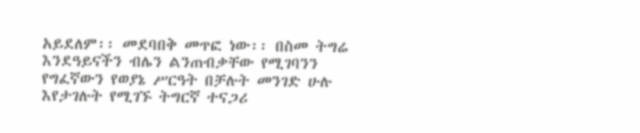አይደለም፡፡ መደባበቅ መጥፎ ነው፡፡ በስመ ትግሬ እንደዓይናችን ብሌን ልንጠብቃቸው የሚገባንን የግፈኛውን የወያኔ ሥርዓት በቻሉት መንገድ ሁሉ እየታገሉት የሚገኙ ትግርኛ ተናጋሪ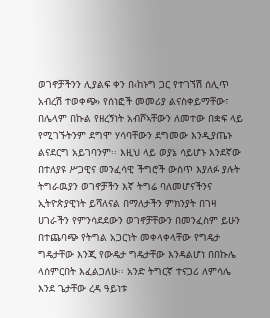ወገኖቻችንን ሊያልፍ ቀን በ‹ከኑግ ጋር የተገኘሽ ሰሊጥ አብረሽ ተወቀጭ› የሰነፎች መመሪያ ልናስቀይማቸው፣ በሌላም በኩል የዘረኝነት አብሾኣቸውን ለመተው በቋፍ ላይ የሚገኙትንም ደግሞ ሃሳባቸውን ደግመው እንዲያጤኑ ልናደርግ አይገባንም፡፡ እዚህ ላይ ወያኔ ሳይሆኑ እንደኛው በተለያዩ ሥጋዊና መንፈሳዊ ችግሮች ውስጥ እያለፉ ያሉት ትግራዉያን ወገኖቻችን እኛ ትግሬ ባለመሆናችንና ኢትዮጵያዊነት ይሻለናል በማለታችን ምክንያት በገዛ ሀገራችን የምንሳደደውን ወገኖቻቸውን በመንፈስም ይሁን በተጨባጭ የትግል አጋርነት መቀላቀላቸው የግዴታ ግዴታቸው እንጂ የውዴታ ግዴታቸው እንዳልሆነ በበኩሌ ላሰምርበት እፈልጋለሁ፡፡ አንድ ትግርኛ ተናጋሪ ለምሳሌ እንደ ጌታቸው ረዳ ዓይነቱ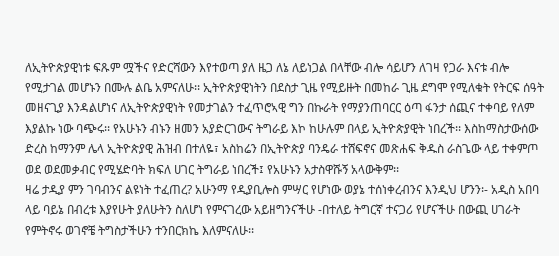ለኢትዮጵያዊነቱ ፍጹም ሟችና የድርሻውን እየተወጣ ያለ ዜጋ ለኔ ለይነጋል በላቸው ብሎ ሳይሆን ለገዛ የጋራ እናቱ ብሎ የሚታገል መሆኑን በሙሉ ልቤ አምናለሁ፡፡ ኢትዮጵያዊነትን በደስታ ጊዜ የሚይዙት በመከራ ጊዜ ደግሞ የሚለቁት የትርፍ ሰዓት መዘናጊያ እንዳልሆነና ለኢትዮጵያዊነት የመታገልን ተፈጥሮኣዊ ግን በኩራት የማያንጠባርር ዕጣ ፋንታ ሰጪና ተቀባይ የለም እያልኩ ነው ባጭሩ፡፡ የአሁኑን ብኑን ዘመን አያድርገውና ትግራይ እኮ ከሁሉም በላይ ኢትዮጵያዊት ነበረች፡፡ እስከማስታውሰው ድረስ ከማንም ሌላ ኢትዮጵያዊ ሕዝብ በተለዬ፣ አስከሬን በኢትዮጵያ ባንዴራ ተሸፍኖና መጽሐፍ ቅዱስ ራስጌው ላይ ተቀምጦ ወደ ወደመቃብር የሚሄድባት ክፍለ ሀገር ትግራይ ነበረች፤ የአሁኑን አታስዋሹኝ አላውቅም፡፡
ዛሬ ታዲያ ምን ገባብንና ልዩነት ተፈጠረ? አሁንማ የዲያቢሎስ ምሣር የሆነው ወያኔ ተሰነቀረብንና እንዲህ ሆንን፡- አዲስ አበባ ላይ ባይኔ በብረቱ እያየሁት ያለሁትን ስለሆነ የምናገረው አይዘግንናችሁ -በተለይ ትግርኛ ተናጋሪ የሆናችሁ በውጪ ሀገራት የምትኖሩ ወገኖቼ ትግስታችሁን ተንበርክኬ እለምናለሁ፡፡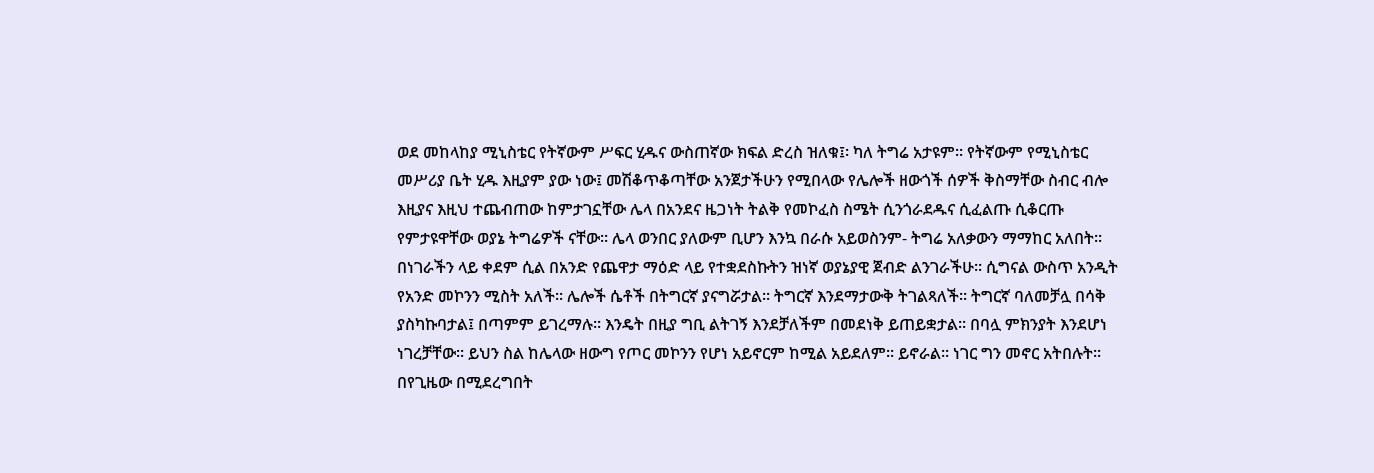ወደ መከላከያ ሚኒስቴር የትኛውም ሥፍር ሂዱና ውስጠኛው ክፍል ድረስ ዝለቁ፤፡ ካለ ትግሬ አታዩም፡፡ የትኛውም የሚኒስቴር መሥሪያ ቤት ሂዱ እዚያም ያው ነው፤ መሽቆጥቆጣቸው አንጀታችሁን የሚበላው የሌሎች ዘውጎች ሰዎች ቅስማቸው ስብር ብሎ እዚያና እዚህ ተጨብጠው ከምታገኗቸው ሌላ በአንደና ዜጋነት ትልቅ የመኮፈስ ስሜት ሲንጎራደዱና ሲፈልጡ ሲቆርጡ የምታዩዋቸው ወያኔ ትግሬዎች ናቸው፡፡ ሌላ ወንበር ያለውም ቢሆን እንኳ በራሱ አይወስንም- ትግሬ አለቃውን ማማከር አለበት፡፡ በነገራችን ላይ ቀደም ሲል በአንድ የጨዋታ ማዕድ ላይ የተቋደስኩትን ዝነኛ ወያኔያዊ ጀብድ ልንገራችሁ፡፡ ሲግናል ውስጥ አንዲት የአንድ መኮንን ሚስት አለች፡፡ ሌሎች ሴቶች በትግርኛ ያናግሯታል፡፡ ትግርኛ እንደማታውቅ ትገልጻለች፡፡ ትግርኛ ባለመቻሏ በሳቅ ያስካኩባታል፤ በጣምም ይገረማሉ፡፡ እንዴት በዚያ ግቢ ልትገኝ እንደቻለችም በመደነቅ ይጠይቋታል፡፡ በባሏ ምክንያት እንደሆነ ነገረቻቸው፡፡ ይህን ስል ከሌላው ዘውግ የጦር መኮንን የሆነ አይኖርም ከሚል አይደለም፡፡ ይኖራል፡፡ ነገር ግን መኖር አትበሉት፡፡ በየጊዜው በሚደረግበት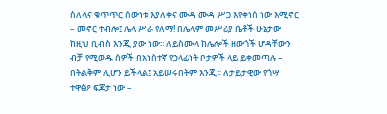ስለላና ቁጥጥር ሰውነቱ እያለቀና ሙዳ ሙዳ ሥጋ እየቀነሰ ነው እሚኖር – መኖር ተብሎ፤ ሌላ ሥራ የለማ! በሌላም መሥሪያ ቤቶች ሁኔታው ከዚህ ቢብስ እንጂ ያው ነው፡፡ ለይስሙላ ከሌሎች ዘውጎች ሆዳቸውን ብቻ የሚወዱ ሰዎች በአነስተኛ የኃላፊነት ቦታዎች ላይ ይቀመጣሉ – በትልቅም ሊሆን ይችላል፤ አይሠሩበትም እንጂ፡፡ ለታይታዊው የጎሣ ተዋፅዖ ፍጆታ ነው –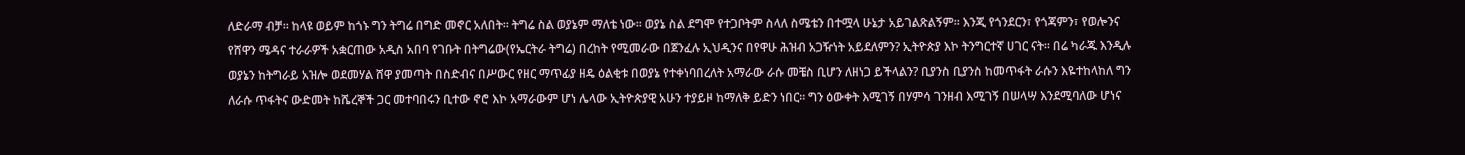ለድራማ ብቻ፡፡ ከላዩ ወይም ከጎኑ ግን ትግሬ በግድ መኖር አለበት፡፡ ትግሬ ስል ወያኔም ማለቴ ነው፡፡ ወያኔ ስል ደግሞ የተጋቦትም ስላለ ስሜቴን በተሟላ ሁኔታ አይገልጽልኝም፡፡ እንጂ የጎንደርን፣ የጎጃምን፣ የወሎንና የሸዋን ሜዳና ተራራዎች አቋርጠው አዲስ አበባ የገቡት በትግሬው(የኤርትራ ትግሬ) በረከት የሚመራው በጀንፈሉ ኢህዲንና በየዋሁ ሕዝብ አጋዥነት አይደለምን? ኢትዮጵያ እኮ ትንግርተኛ ሀገር ናት፡፡ በሬ ካራጁ እንዲሉ ወያኔን ከትግራይ አዝሎ ወደመሃል ሸዋ ያመጣት በስድብና በሥውር የዘር ማጥፊያ ዘዴ ዕልቂቱ በወያኔ የተቀነባበረለት አማራው ራሱ መቼስ ቢሆን ለዘነጋ ይችላልን? ቢያንስ ቢያንስ ከመጥፋት ራሱን እዬተከላከለ ግን ለራሱ ጥፋትና ውድመት ከሼረኞች ጋር መተባበሩን ቢተው ኖሮ እኮ አማራውም ሆነ ሌላው ኢትዮጵያዊ አሁን ተያይዞ ከማለቅ ይድን ነበር፡፡ ግን ዕውቀት እሚገኝ በሃምሳ ገንዘብ እሚገኝ በሠላሣ እንደሚባለው ሆነና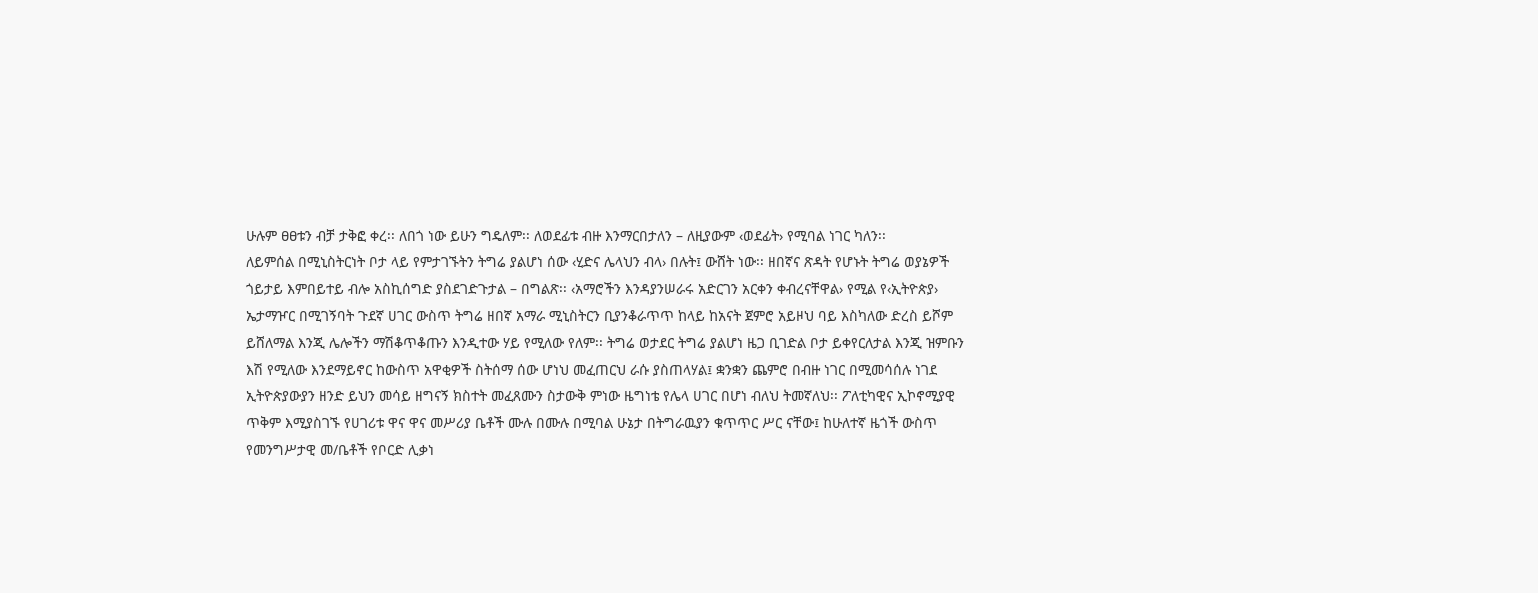ሁሉም ፀፀቱን ብቻ ታቅፎ ቀረ፡፡ ለበጎ ነው ይሁን ግዴለም፡፡ ለወደፊቱ ብዙ እንማርበታለን – ለዚያውም ‹ወደፊት› የሚባል ነገር ካለን፡፡
ለይምሰል በሚኒስትርነት ቦታ ላይ የምታገኙትን ትግሬ ያልሆነ ሰው ‹ሂድና ሌላህን ብላ› በሉት፤ ውሸት ነው፡፡ ዘበኛና ጽዳት የሆኑት ትግሬ ወያኔዎች ጎይታይ እምበይተይ ብሎ አስኪሰግድ ያስደገድጉታል – በግልጽ፡፡ ‹አማሮችን እንዳያንሠራሩ አድርገን አርቀን ቀብረናቸዋል› የሚል የ‹ኢትዮጵያ› ኤታማዦር በሚገኝባት ጉደኛ ሀገር ውስጥ ትግሬ ዘበኛ አማራ ሚኒስትርን ቢያንቆራጥጥ ከላይ ከአናት ጀምሮ አይዞህ ባይ እስካለው ድረስ ይሾም ይሸለማል እንጂ ሌሎችን ማሽቆጥቆጡን እንዲተው ሃይ የሚለው የለም፡፡ ትግሬ ወታደር ትግሬ ያልሆነ ዜጋ ቢገድል ቦታ ይቀየርለታል እንጂ ዝምቡን እሽ የሚለው እንደማይኖር ከውስጥ አዋቂዎች ስትሰማ ሰው ሆነህ መፈጠርህ ራሱ ያስጠላሃል፤ ቋንቋን ጨምሮ በብዙ ነገር በሚመሳሰሉ ነገደ ኢትዮጵያውያን ዘንድ ይህን መሳይ ዘግናኝ ክስተት መፈጸሙን ስታውቅ ምነው ዜግነቴ የሌላ ሀገር በሆነ ብለህ ትመኛለህ፡፡ ፖለቲካዊና ኢኮኖሚያዊ ጥቅም እሚያስገኙ የሀገሪቱ ዋና ዋና መሥሪያ ቤቶች ሙሉ በሙሉ በሚባል ሁኔታ በትግራዉያን ቁጥጥር ሥር ናቸው፤ ከሁለተኛ ዜጎች ውስጥ የመንግሥታዊ መ/ቤቶች የቦርድ ሊቃነ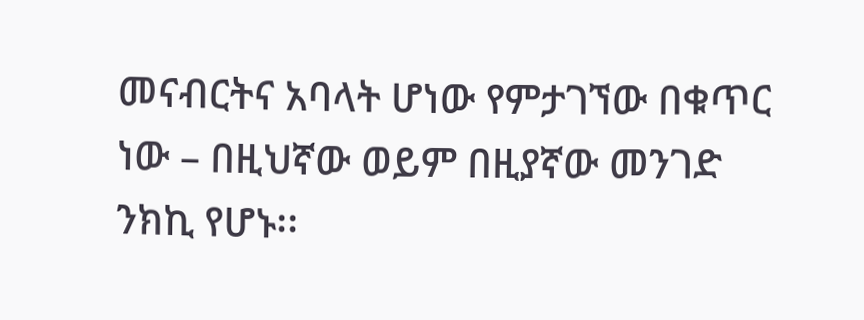መናብርትና አባላት ሆነው የምታገኘው በቁጥር ነው – በዚህኛው ወይም በዚያኛው መንገድ ንክኪ የሆኑ፡፡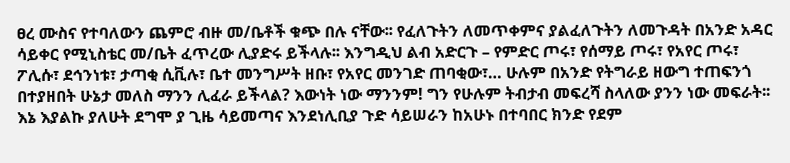ፀረ ሙስና የተባለውን ጨምሮ ብዙ መ/ቤቶች ቁጭ በሉ ናቸው፡፡ የፈለጉትን ለመጥቀምና ያልፈለጉትን ለመጉዳት በአንድ አዳር ሳይቀር የሚኒስቴር መ/ቤት ፈጥረው ሊያድሩ ይችላሉ፡፡ እንግዲህ ልብ አድርጉ – የምድር ጦሩ፣ የሰማይ ጦሩ፣ የአየር ጦሩ፣ ፖሊሱ፣ ደኅንነቱ፣ ታጣቂ ሲቪሉ፣ ቤተ መንግሥት ዘቡ፣ የአየር መንገድ ጠባቂው፣… ሁሉም በአንድ የትግራይ ዘውግ ተጠፍንጎ በተያዘበት ሁኔታ መለስ ማንን ሊፈራ ይችላል? እውነት ነው ማንንም! ግን የሁሉም ትብታብ መፍረሻ ስላለው ያንን ነው መፍራት፡፡ እኔ እያልኩ ያለሁት ደግሞ ያ ጊዜ ሳይመጣና እንደነሊቢያ ጉድ ሳይሠራን ከአሁኑ በተባበር ክንድ የደም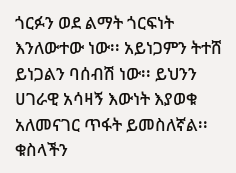ጎርፉን ወደ ልማት ጎርፍነት እንለውተው ነው፡፡ አይነጋምን ትተሸ ይነጋልን ባሰብሽ ነው፡፡ ይህንን ሀገራዊ አሳዛኝ እውነት እያወቁ አለመናገር ጥፋት ይመስለኛል፡፡ ቁስላችን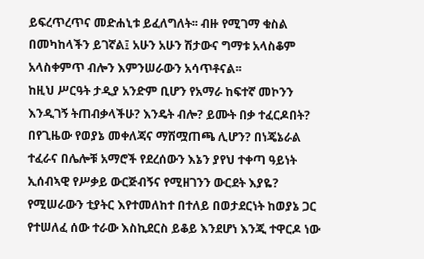ይፍረጥረጥና መድሐኒቱ ይፈለግለት፡፡ ብዙ የሚገማ ቁስል በመካከላችን ይገኛል፤ አሁን አሁን ሽታውና ግማቱ አላስቆም አላስቀምጥ ብሎን እምንሠራውን አሳጥቶናል፡፡
ከዚህ ሥርዓት ታዲያ አንድም ቢሆን የአማራ ከፍተኛ መኮንን እንዲገኝ ትጠብቃላችሁ? እንዴት ብሎ? ይሙት በቃ ተፈርዶበት? በየጊዜው የወያኔ መቀለጃና ማሽሟጠጫ ሊሆን? በነጄኔራል ተፈራና በሌሎቹ አማሮች የደረሰውን እኔን ያየህ ተቀጣ ዓይነት ኢሰብኣዊ የሥቃይ ውርጅብኝና የሚዘገንን ውርደት እያዬ? የሚሠራውን ቲያትር እየተመለከተ በተለይ በወታደርነት ከወያኔ ጋር የተሠለፈ ሰው ተራው እስኪደርስ ይቆይ እንደሆነ እንጂ ተዋርዶ ነው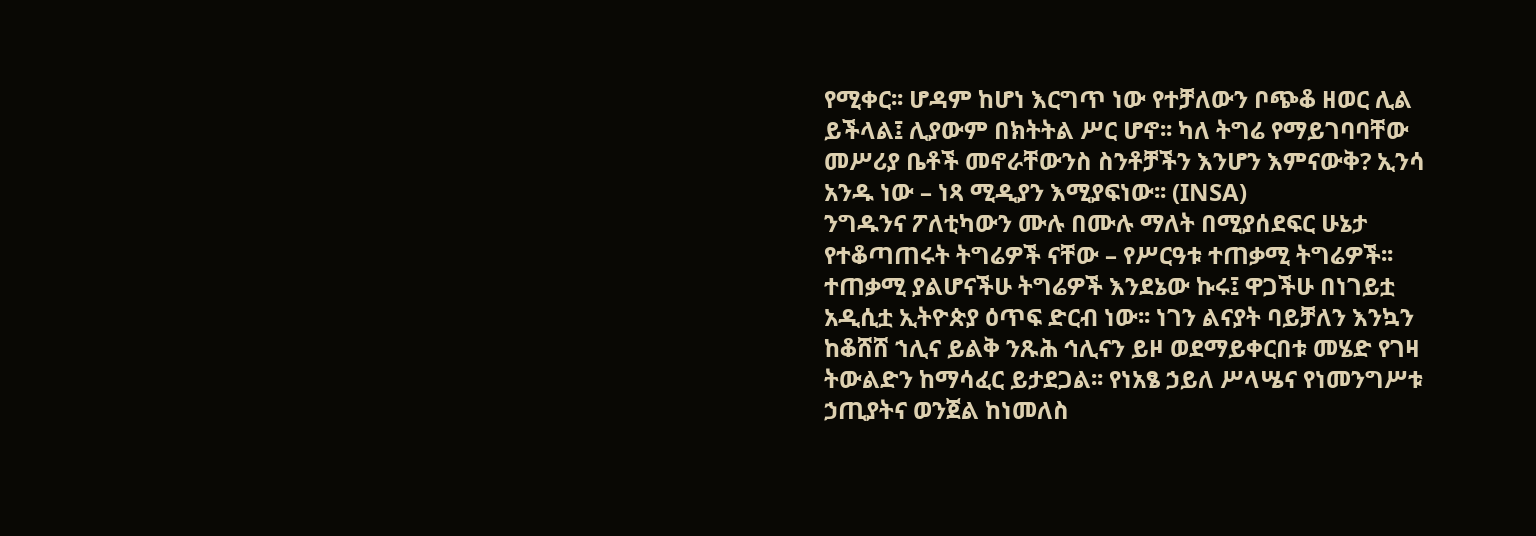የሚቀር፡፡ ሆዳም ከሆነ እርግጥ ነው የተቻለውን ቦጭቆ ዘወር ሊል ይችላል፤ ሊያውም በክትትል ሥር ሆኖ፡፡ ካለ ትግሬ የማይገባባቸው መሥሪያ ቤቶች መኖራቸውንስ ስንቶቻችን እንሆን እምናውቅ? ኢንሳ አንዱ ነው – ነጻ ሚዲያን እሚያፍነው፡፡ (INSA)
ንግዱንና ፖለቲካውን ሙሉ በሙሉ ማለት በሚያሰደፍር ሁኔታ የተቆጣጠሩት ትግሬዎች ናቸው – የሥርዓቱ ተጠቃሚ ትግሬዎች፡፡ ተጠቃሚ ያልሆናችሁ ትግሬዎች እንደኔው ኩሩ፤ ዋጋችሁ በነገይቷ አዲሲቷ ኢትዮጵያ ዕጥፍ ድርብ ነው፡፡ ነገን ልናያት ባይቻለን እንኳን ከቆሸሸ ኀሊና ይልቅ ንጹሕ ኅሊናን ይዞ ወደማይቀርበቱ መሄድ የገዛ ትውልድን ከማሳፈር ይታደጋል፡፡ የነአፄ ኃይለ ሥላሤና የነመንግሥቱ ኃጢያትና ወንጀል ከነመለስ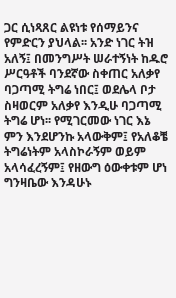ጋር ሲነጻጸር ልዩነቱ የሰማይንና የምድርን ያህላል፡፡ አንድ ነገር ትዝ አለኝ፤ በመንግሥት ሠራተኝነት ከዱሮ ሥርዓቶች ባንደኛው ስቀጠር አለቃየ ባጋጣሚ ትግሬ ነበር፤ ወደሌላ ቦታ ስዛወርም አለቃየ እንዲሁ ባጋጣሚ ትግሬ ሆነ፡፡ የሚገርመው ነገር እኔ ምን እንደሆንኩ አላውቅም፤ የአለቆቼ ትግሬነትም አላስኮራኝም ወይም አላሳፈረኝም፤ የዘውግ ዕውቀቱም ሆነ ግንዛቤው እንዳሁኑ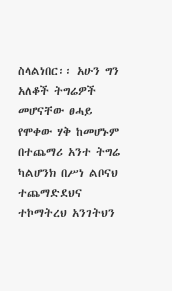ስላልነበር፡፡ አሁን ግን አለቆች ትግሬዎች መሆናቸው ፀሓይ የሞቀው ሃቅ ከመሆኑም በተጨማሪ አንተ ትግሬ ካልሆንክ በሥነ ልቦናህ ተጨማድደህና ተኮማትረህ አንገትህን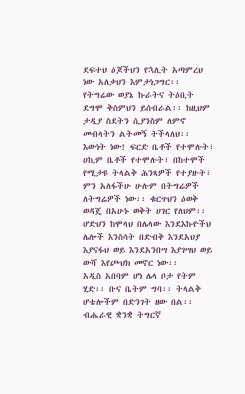ደፍተህ ዕጆችህን የኋሊት አጣምረህ ነው አለቃህን እምታነጋግር፡፡ የትግሬው ወያኔ ኩራትና ትዕቢት ደግሞ ቅስምህን ይሰብራል፡፡ ከዚህም ታዲያ ስደትን ሲያንስም ለምኖ መብላትን ልትመኝ ትችላለህ፡፡ እውነት ነው! ፍርድ ቤቶች የተሞሉት፣ ሀኪም ቤቶች የተሞሉት፣ በከተሞች የሚታዩ ትላልቅ ሕንጻዎች የተያዙት፣ ምን አለፋችሁ ሁሉም በትግሬዎች ለትግሬዎች ነው፡፡ ቁርጥህን ዕወቅ ወዳጄ በአሁኑ ወቅት ሀገር የለህም፡፡ ሆድህን ከሞላህ በሌላው እንደእኩዮችህ ሌሎች እንስሳት በድብቅ እንደአህያ እያናፋህ ወይ እንደአንበሣ እያገሣህ ወይ ውሻ እየጮህክ መኖር ነው፡፡
አዲስ አበባም ሆነ ሌላ ቦታ የትም ሂድ፡፡ ቡና ቤትም ግባ፡፡ ትላልቅ ሆቴሎችም በድንገት ዘው በል፡፡ ብሔራዊ ቋንቋ ትግርኛ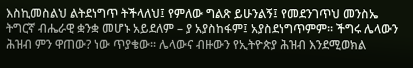እስኪመስልህ ልትደነግጥ ትችላለህ፤ የምለው ግልጽ ይሁንልኝ፤ የመደንገጥህ መንስኤ ትግርኛ ብሔራዊ ቋንቋ መሆኑ አይደለም – ያ አያስከፋም፤ አያስደነግጥምም፡፡ ችግሩ ሌላውን ሕዝብ ምን ዋጠው? ነው ጥያቄው፡፡ ሌላውና ብዙውን የኢትዮጵያ ሕዝብ እንደሚወክል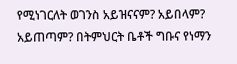የሚነገርለት ወገንስ አይዝናናም? አይበላም? አይጠጣም? በትምህርት ቤቶች ግቡና የነማን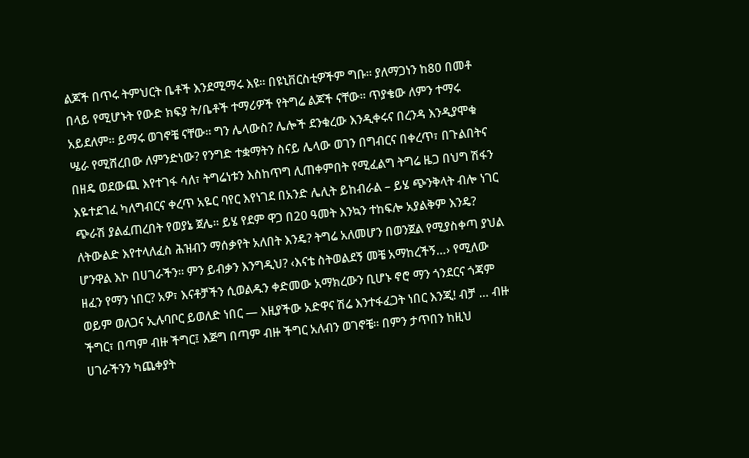ልጆች በጥሩ ትምህርት ቤቶች እንደሚማሩ እዩ፡፡ በዩኒቨርስቲዎችም ግቡ፡፡ ያለማጋነን ከ80 በመቶ በላይ የሚሆኑት የውድ ክፍያ ት/ቤቶች ተማሪዎች የትግሬ ልጆች ናቸው፡፡ ጥያቄው ለምን ተማሩ አይደለም፡፡ ይማሩ ወገኖቼ ናቸው፡፡ ግን ሌላውስ? ሌሎች ደንቁረው እንዲቀሩና በረንዳ እንዲያሞቁ ሤራ የሚሸረበው ለምንድነው? የንግድ ተቋማትን ስናይ ሌላው ወገን በግብርና በቀረጥ፣ በጉልበትና በዘዴ ወደውጪ እየተገፋ ሳለ፣ ትግሬነቱን እስከጥግ ሊጠቀምበት የሚፈልግ ትግሬ ዜጋ በህግ ሽፋን እዬተደገፈ ካለግብርና ቀረጥ አዬር ባየር እየነገደ በአንድ ሌሊት ይከብራል – ይሄ ጭንቅላት ብሎ ነገር ጭራሽ ያልፈጠረበት የወያኔ ጀሌ፡፡ ይሄ የደም ዋጋ በ20 ዓመት እንኳን ተከፍሎ አያልቅም እንዴ? ለትውልድ እየተላለፈስ ሕዝብን ማሰቃየት አለበት እንዴ? ትግሬ አለመሆን በወንጀል የሚያስቀጣ ያህል ሆንዋል እኮ በሀገራችን፡፡ ምን ይብቃን እንግዲህ? ‹እናቴ ስትወልደኝ መቼ አማከረችኝ…› የሚለው ዘፈን የማን ነበር? አዎ፣ እናቶቻችን ሲወልዱን ቀድመው አማክረውን ቢሆኑ ኖሮ ማን ጎንደርና ጎጃም ወይም ወለጋና ኢሉባቦር ይወለድ ነበር — እዚያችው አድዋና ሽሬ እንተፋፈጋት ነበር እንጂ! ብቻ … ብዙ ችግር፣ በጣም ብዙ ችግር፤ እጅግ በጣም ብዙ ችግር አለብን ወገኖቼ፡፡ በምን ታጥበን ከዚህ ሀገራችንን ካጨቀያት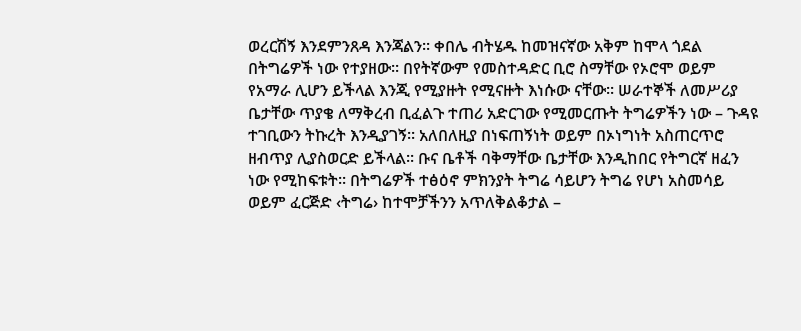ወረርሽኝ እንደምንጸዳ እንጃልን፡፡ ቀበሌ ብትሄዱ ከመዝናኛው አቅም ከሞላ ጎደል በትግሬዎች ነው የተያዘው፡፡ በየትኛውም የመስተዳድር ቢሮ ስማቸው የኦሮሞ ወይም የአማራ ሊሆን ይችላል እንጂ የሚያዙት የሚናዙት እነሱው ናቸው፡፡ ሠራተኞች ለመሥሪያ ቤታቸው ጥያቄ ለማቅረብ ቢፈልጉ ተጠሪ አድርገው የሚመርጡት ትግሬዎችን ነው – ጉዳዩ ተገቢውን ትኩረት እንዲያገኝ፡፡ አለበለዚያ በነፍጠኝነት ወይም በኦነግነት አስጠርጥሮ ዘብጥያ ሊያስወርድ ይችላል፡፡ ቡና ቤቶች ባቅማቸው ቤታቸው እንዲከበር የትግርኛ ዘፈን ነው የሚከፍቱት፡፡ በትግሬዎች ተፅዕኖ ምክንያት ትግሬ ሳይሆን ትግሬ የሆነ አስመሳይ ወይም ፈርጅድ ‹ትግሬ› ከተሞቻችንን አጥለቅልቆታል –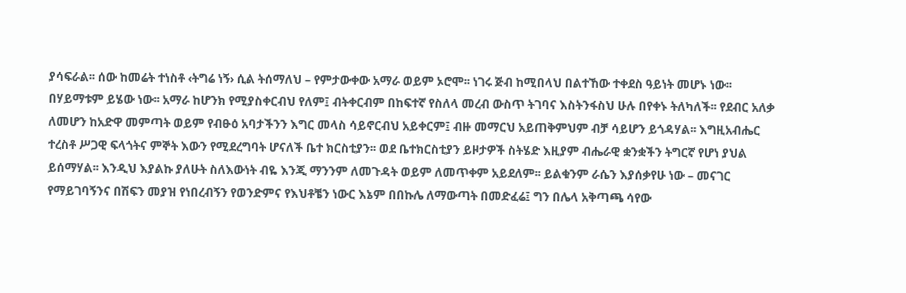ያሳፍራል፡፡ ሰው ከመሬት ተነስቶ ‹ትግሬ ነኝ› ሲል ትሰማለህ – የምታውቀው አማራ ወይም ኦሮሞ፡፡ ነገሩ ጅብ ከሚበላህ በልተኸው ተቀደስ ዓይነት መሆኑ ነው፡፡
በሃይማቱም ይሄው ነው፡፡ አማራ ከሆንክ የሚያስቀርብህ የለም፤ ብትቀርብም በከፍተኛ የስለላ መረብ ውስጥ ትገባና እስትንፋስህ ሁሉ በየቀኑ ትለካለች፡፡ የደብር አለቃ ለመሆን ከአድዋ መምጣት ወይም የብፁዕ አባታችንን እግር መላስ ሳይኖርብህ አይቀርም፤ ብዙ መማርህ አይጠቅምህም ብቻ ሳይሆን ይጎዳሃል፡፡ እግዚአብሔር ተረስቶ ሥጋዊ ፍላጎትና ምኞት እውን የሚደረግባት ሆናለች ቤተ ክርስቲያን፡፡ ወደ ቤተክርስቲያን ይዞታዎች ስትሄድ እዚያም ብሔራዊ ቋንቋችን ትግርኛ የሆነ ያህል ይሰማሃል፡፡ እንዲህ እያልኩ ያለሁት ስለእውነት ብዬ እንጂ ማንንም ለመጉዳት ወይም ለመጥቀም አይደለም፡፡ ይልቁንም ራሴን እያሰቃየሁ ነው – መናገር የማይገባኝንና በሽፍን መያዝ የነበረብኝን የወንድምና የእህቶቼን ነውር እኔም በበኩሌ ለማውጣት በመድፈሬ፤ ግን በሌላ አቅጣጫ ሳየው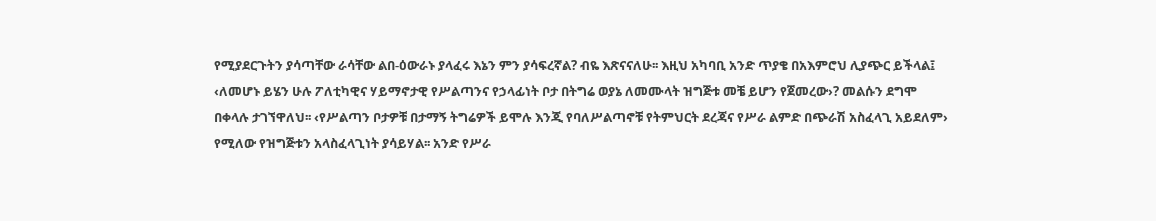የሚያደርጉትን ያሳጣቸው ራሳቸው ልበ-ዕውራኑ ያላፈሩ እኔን ምን ያሳፍረኛል? ብዬ እጽናናለሁ፡፡ እዚህ አካባቢ አንድ ጥያቄ በአእምሮህ ሊያጭር ይችላል፤ ‹ለመሆኑ ይሄን ሁሉ ፖለቲካዊና ሃይማኖታዊ የሥልጣንና የኃላፊነት ቦታ በትግሬ ወያኔ ለመሙላት ዝግጅቱ መቼ ይሆን የጀመረው›? መልሱን ደግሞ በቀላሉ ታገኘዋለህ፡፡ ‹የሥልጣን ቦታዎቹ በታማኝ ትግሬዎች ይሞሉ እንጂ የባለሥልጣኖቹ የትምህርት ደረጃና የሥራ ልምድ በጭራሽ አስፈላጊ አይደለም› የሚለው የዝግጅቱን አላስፈላጊነት ያሳይሃል፡፡ አንድ የሥራ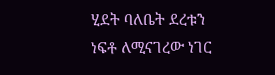ሂደት ባለቤት ደረቱን ነፍቶ ለሚናገረው ነገር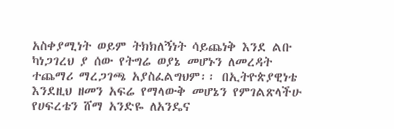አስቀያሚነት ወይም ትክክለኝነት ሳይጨነቅ እንደ ልቡ ካነጋገረህ ያ ሰው የትግሬ ወያኔ መሆኑን ለመረዳት ተጨማሪ ማረጋገጫ አያስፈልግህም፡፡ በኢትዮጵያዊነቴ እንደዚህ ዘመን አፍሬ የማላውቅ መሆኔን የምገልጽላችሁ የሀፍረቴን ሸማ አንድዬ ለአንዴና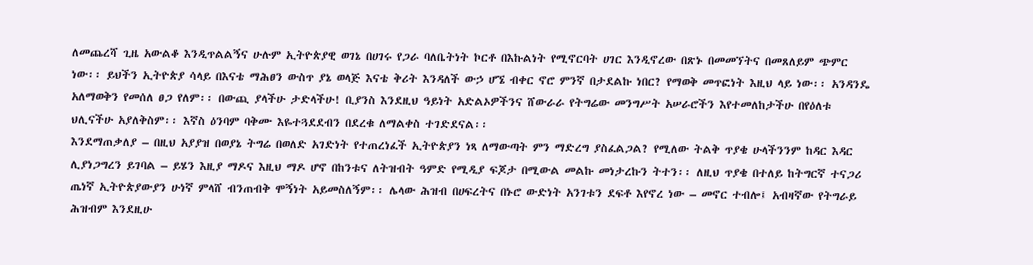ለመጨረሻ ጊዜ አውልቆ እንዲጥልልኝና ሁሉም ኢትዮጵያዊ ወገኔ በሀገሩ የጋራ ባለቤትነት ኮርቶ በእኩልነት የሚኖርባት ሀገር እንዲኖረው በጽኑ በመመኘትና በመጸለይም ጭምር ነው፡፡ ይህችን ኢትዮጵያ ሳላይ በእናቴ ማሕፀን ውስጥ ያኔ ወላጅ እናቴ ቅሪት እንዳለች ውኃ ሆኜ ብቀር ኖሮ ምንኛ በታደልኩ ነበር? የማወቅ መጥፎነት እዚህ ላይ ነው፡፡ አንዳንዴ አለማወቅን የመሰለ ፀጋ የለም፡፡ በውጪ ያላችሁ ታድላችሁ! ቢያንስ እንደዚህ ዓይነት አድልኦዎችንና ሸውራራ የትግሬው መንግሥት አሠራሮችን እየተመለከታችሁ በየዕለቱ ህሊናችሁ አያለቅስም፡፡ እኛስ ዕንባም ባቅሙ እዬተጓደደብን በደረቁ ለማልቀስ ተገድደናል፡፡
እንደማጠቃለያ – በዚህ አያያዝ በወያኔ ትግሬ በወለድ አገድነት የተጠረነፈች ኢትዮጵያን ነጻ ለማውጣት ምን ማድረግ ያስፈልጋል? የሚለው ትልቅ ጥያቄ ሁላችንንም ከዳር እዳር ሊያነጋግረን ይገባል – ይሄን እዚያ ማዶና እዚህ ማዶ ሆኖ በከንቱና ለትዝብት ዓምድ የሚዲያ ፍጆታ በሚውል መልኩ መነታረኩን ትተን፡፡ ለዚህ ጥያቄ በተለይ ከትግርኛ ተናጋሪ ጤነኛ ኢትዮጵያውያን ሁነኛ ምላሸ ብንጠብቅ ሞኝነት አይመስለኝም፡፡ ሌላው ሕዝብ በሀፍረትና በኑሮ ውድነት አንገቱን ደፍቶ እየኖረ ነው – መኖር ተብሎ፤ አብዛኛው የትግራይ ሕዝብም እንደዚሁ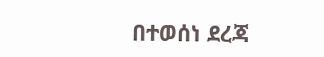በተወሰነ ደረጃ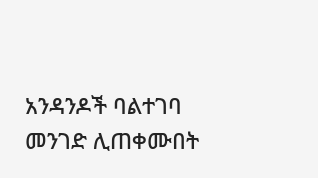አንዳንዶች ባልተገባ መንገድ ሊጠቀሙበት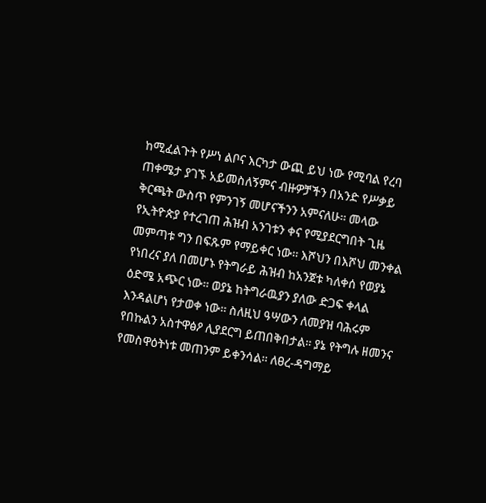ከሚፈልጉት የሥነ ልቦና እርካታ ውጪ ይህ ነው የሚባል የረባ ጠቀሜታ ያገኙ አይመስለኝምና ብዙዎቻችን በአንድ የሥቃይ ቅርጫት ውስጥ የምንገኝ መሆናችንን አምናለሁ፡፡ መላው የኢትዮጵያ የተረገጠ ሕዝብ አንገቱን ቀና የሚያደርግበት ጊዜ መምጣቱ ግን በፍጹም የማይቀር ነው፡፡ እሾህን በእሾህ መንቀል የነበረና ያለ በመሆኑ የትግራይ ሕዝብ ከአንጀቱ ካለቀሰ የወያኔ ዕድሜ አጭር ነው፡፡ ወያኔ ከትግራዉያን ያለው ድጋፍ ቀላል እንዳልሆነ የታወቀ ነው፡፡ ስለዚህ ዓሣውን ለመያዝ ባሕሩም የበኩልን አስተዋፅዖ ሊያደርግ ይጠበቅበታል፡፡ ያኔ የትግሉ ዘመንና የመስዋዕትነቱ መጠንም ይቀንሳል፡፡ ለፀረ-ዳግማይ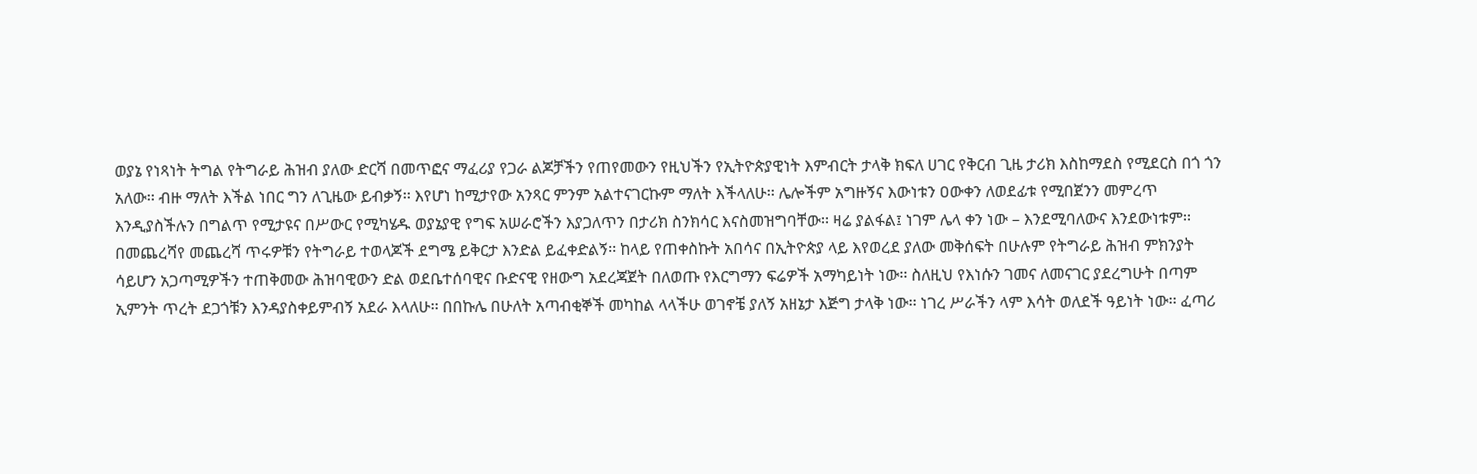ወያኔ የነጻነት ትግል የትግራይ ሕዝብ ያለው ድርሻ በመጥፎና ማፈሪያ የጋራ ልጆቻችን የጠየመውን የዚህችን የኢትዮጵያዊነት እምብርት ታላቅ ክፍለ ሀገር የቅርብ ጊዜ ታሪክ እስከማደስ የሚደርስ በጎ ጎን አለው፡፡ ብዙ ማለት እችል ነበር ግን ለጊዜው ይብቃኝ፡፡ እየሆነ ከሚታየው አንጻር ምንም አልተናገርኩም ማለት እችላለሁ፡፡ ሌሎችም አግዙኝና እውነቱን ዐውቀን ለወደፊቱ የሚበጀንን መምረጥ እንዲያስችሉን በግልጥ የሚታዩና በሥውር የሚካሄዱ ወያኔያዊ የግፍ አሠራሮችን እያጋለጥን በታሪክ ስንክሳር እናስመዝግባቸው፡፡ ዛሬ ያልፋል፤ ነገም ሌላ ቀን ነው – እንደሚባለውና እንደውነቱም፡፡
በመጨረሻየ መጨረሻ ጥሩዎቹን የትግራይ ተወላጆች ደግሜ ይቅርታ እንድል ይፈቀድልኝ፡፡ ከላይ የጠቀስኩት አበሳና በኢትዮጵያ ላይ እየወረደ ያለው መቅሰፍት በሁሉም የትግራይ ሕዝብ ምክንያት ሳይሆን አጋጣሚዎችን ተጠቅመው ሕዝባዊውን ድል ወደቤተሰባዊና ቡድናዊ የዘውግ አደረጃጀት በለወጡ የእርግማን ፍሬዎች አማካይነት ነው፡፡ ስለዚህ የእነሱን ገመና ለመናገር ያደረግሁት በጣም ኢምንት ጥረት ደጋጎቹን እንዳያስቀይምብኝ አደራ እላለሁ፡፡ በበኩሌ በሁለት አጣብቂኞች መካከል ላላችሁ ወገኖቼ ያለኝ አዘኔታ እጅግ ታላቅ ነው፡፡ ነገረ ሥራችን ላም እሳት ወለደች ዓይነት ነው፡፡ ፈጣሪ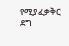የሚያፈቃቅር ደግ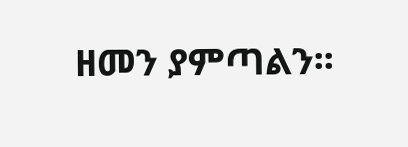ዘመን ያምጣልን፡፡